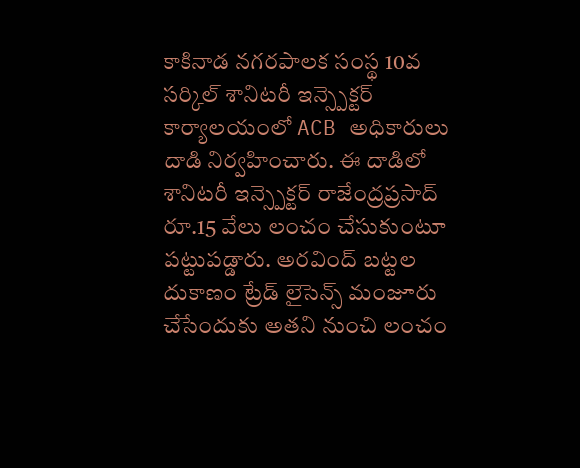కాకినాడ నగరపాలక సంస్థ 10వ సర్కిల్ శానిటరీ ఇన్స్పెక్టర్ కార్యాలయంలో ACB అధికారులు దాడి నిర్వహించారు. ఈ దాడిలో శానిటరీ ఇన్స్పెక్టర్ రాజేంద్రప్రసాద్ రూ.15 వేలు లంచం చేసుకుంటూ పట్టుపడ్డారు. అరవింద్ బట్టల దుకాణం ట్రేడ్ లైసెన్స్ మంజూరు చేసేందుకు అతని నుంచి లంచం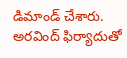డిమాండ్ చేశారు. అరవింద్ ఫిర్యాదుతో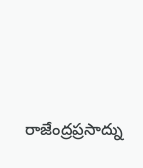రాజేంద్రప్రసాద్ను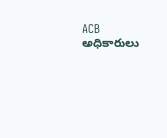ACB అధికారులు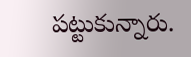పట్టుకున్నారు.